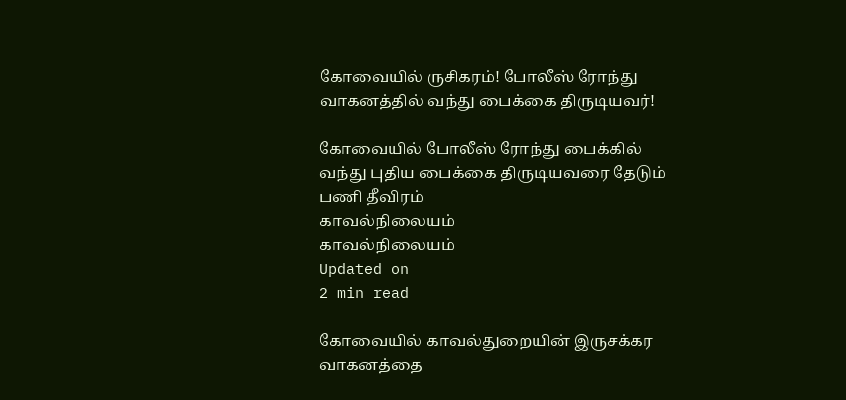கோவையில் ருசிகரம்! போலீஸ் ரோந்து வாகனத்தில் வந்து பைக்கை திருடியவர்!

கோவையில் போலீஸ் ரோந்து பைக்கில் வந்து புதிய பைக்கை திருடியவரை தேடும் பணி தீவிரம்
காவல்நிலையம்
காவல்நிலையம்
Updated on
2 min read

கோவையில் காவல்துறையின் இருசக்கர வாகனத்தை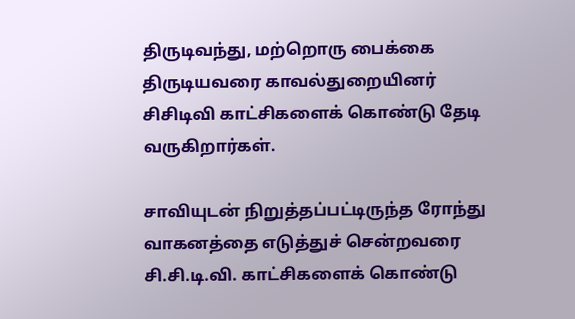திருடிவந்து, மற்றொரு பைக்கை திருடியவரை காவல்துறையினர் சிசிடிவி காட்சிகளைக் கொண்டு தேடி வருகிறார்கள்.

சாவியுடன் நிறுத்தப்பட்டிருந்த ரோந்து வாகனத்தை எடுத்துச் சென்றவரை சி.சி.டி.வி. காட்சிகளைக் கொண்டு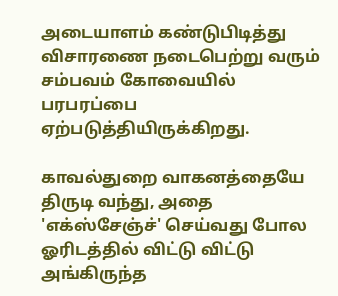அடையாளம் கண்டுபிடித்து விசாரணை நடைபெற்று வரும் சம்பவம் கோவையில் பரபரப்பை ஏற்படுத்தியிருக்கிறது.

காவல்துறை வாகனத்தையே திருடி வந்து, அதை 'எக்ஸ்சேஞ்ச்' செய்வது போல ஓரிடத்தில் விட்டு விட்டு அங்கிருந்த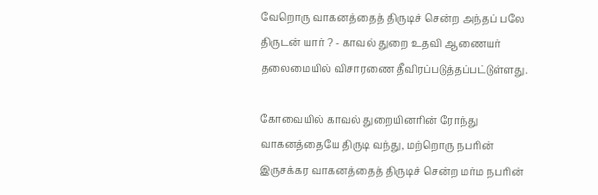வேறொரு வாகனத்தைத் திருடிச் சென்ற அந்தப் பலே திருடன் யார் ? - காவல் துறை உதவி ஆணையர் தலைமையில் விசாரணை தீவிரப்படுத்தப்பட்டுள்ளது.

கோவையில் காவல் துறையினரின் ரோந்து வாகனத்தையே திருடி வந்து, மற்றொரு நபரின் இருசக்கர வாகனத்தைத் திருடிச் சென்ற மர்ம நபரின்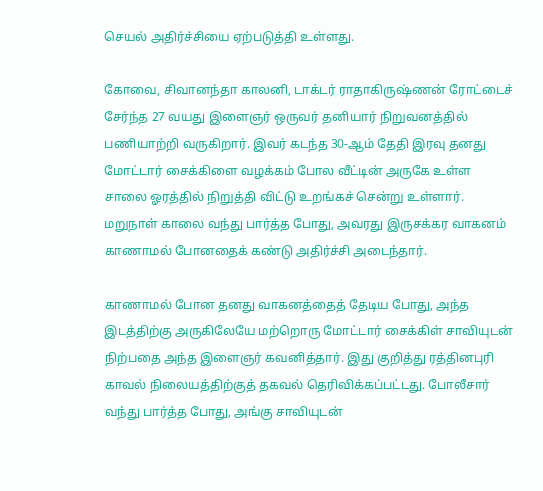செயல் அதிர்ச்சியை ஏற்படுத்தி உள்ளது.

கோவை, சிவானந்தா காலனி, டாக்டர் ராதாகிருஷ்ணன் ரோட்டைச் சேர்ந்த 27 வயது இளைஞர் ஒருவர் தனியார் நிறுவனத்தில் பணியாற்றி வருகிறார். இவர் கடந்த 30-ஆம் தேதி இரவு தனது மோட்டார் சைக்கிளை வழக்கம் போல வீட்டின் அருகே உள்ள சாலை ஓரத்தில் நிறுத்தி விட்டு உறங்கச் சென்று உள்ளார். மறுநாள் காலை வந்து பார்த்த போது, அவரது இருசக்கர வாகனம் காணாமல் போனதைக் கண்டு அதிர்ச்சி அடைந்தார்.

காணாமல் போன தனது வாகனத்தைத் தேடிய போது, அந்த இடத்திற்கு அருகிலேயே மற்றொரு மோட்டார் சைக்கிள் சாவியுடன் நிற்பதை அந்த இளைஞர் கவனித்தார். இது குறித்து ரத்தினபுரி காவல் நிலையத்திற்குத் தகவல் தெரிவிக்கப்பட்டது. போலீசார் வந்து பார்த்த போது, அங்கு சாவியுடன்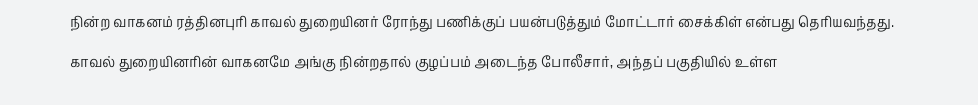நின்ற வாகனம் ரத்தினபுரி காவல் துறையினர் ரோந்து பணிக்குப் பயன்படுத்தும் மோட்டார் சைக்கிள் என்பது தெரியவந்தது.

காவல் துறையினரின் வாகனமே அங்கு நின்றதால் குழப்பம் அடைந்த போலீசார், அந்தப் பகுதியில் உள்ள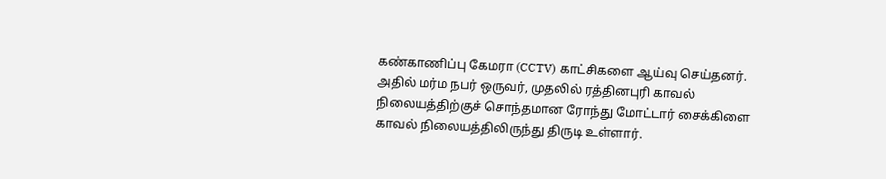கண்காணிப்பு கேமரா (CCTV) காட்சிகளை ஆய்வு செய்தனர். அதில் மர்ம நபர் ஒருவர், முதலில் ரத்தினபுரி காவல் நிலையத்திற்குச் சொந்தமான ரோந்து மோட்டார் சைக்கிளை காவல் நிலையத்திலிருந்து திருடி உள்ளார்.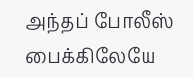அந்தப் போலீஸ் பைக்கிலேயே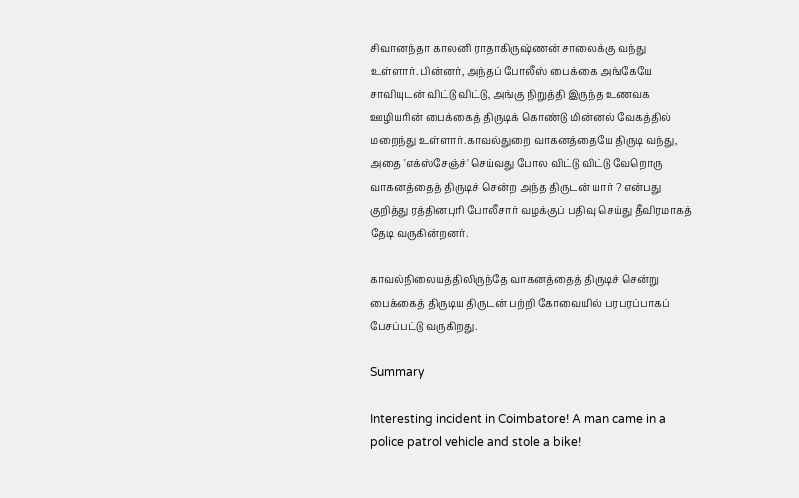சிவானந்தா காலனி ராதாகிருஷ்ணன் சாலைக்கு வந்து உள்ளார். பின்னர், அந்தப் போலீஸ் பைக்கை அங்கேயே சாவியுடன் விட்டு விட்டு, அங்கு நிறுத்தி இருந்த உணவக ஊழியரின் பைக்கைத் திருடிக் கொண்டு மின்னல் வேகத்தில் மறைந்து உள்ளார்.காவல்துறை வாகனத்தையே திருடி வந்து, அதை 'எக்ஸ்சேஞ்ச்' செய்வது போல விட்டு விட்டு வேறொரு வாகனத்தைத் திருடிச் சென்ற அந்த திருடன் யார் ? என்பது குறித்து ரத்தினபுரி போலீசார் வழக்குப் பதிவு செய்து தீவிரமாகத் தேடி வருகின்றனர்.

காவல்நிலையத்திலிருந்தே வாகனத்தைத் திருடிச் சென்று பைக்கைத் திருடிய திருடன் பற்றி கோவையில் பரபரப்பாகப் பேசப்பட்டு வருகிறது.

Summary

Interesting incident in Coimbatore! A man came in a police patrol vehicle and stole a bike!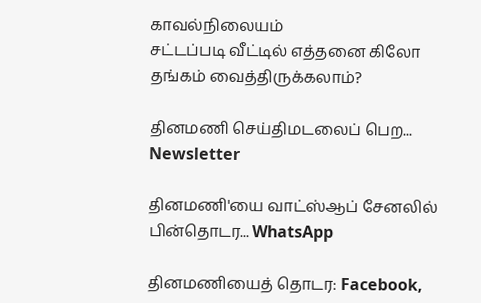காவல்நிலையம்
சட்டப்படி வீட்டில் எத்தனை கிலோ தங்கம் வைத்திருக்கலாம்?

தினமணி செய்திமடலைப் பெற... Newsletter

தினமணி'யை வாட்ஸ்ஆப் சேனலில் பின்தொடர... WhatsApp

தினமணியைத் தொடர: Facebook,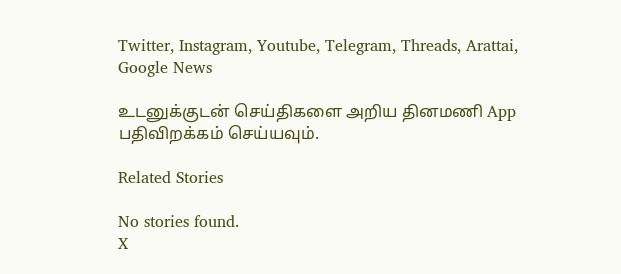Twitter, Instagram, Youtube, Telegram, Threads, Arattai, Google News

உடனுக்குடன் செய்திகளை அறிய தினமணி App பதிவிறக்கம் செய்யவும்.

Related Stories

No stories found.
X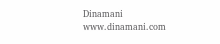Dinamani
www.dinamani.com